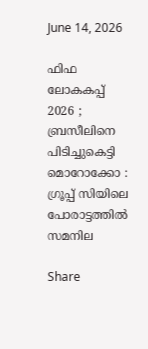June 14, 2026

ഫിഫ ലോകകപ്പ് 2026 ; ബ്രസീലിനെ പിടിച്ചുകെട്ടി മൊറോക്കോ : ഗ്രൂപ്പ് സിയിലെ പോരാട്ടത്തില്‍ സമനില

Share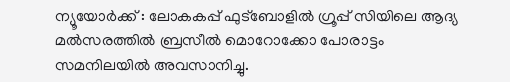ന്യൂയോര്‍ക്ക് : ലോകകപ്പ് ഫുട്‌ബോളില്‍ ഗ്രൂപ്പ് സിയിലെ ആദ്യ മല്‍സരത്തില്‍ ബ്രസീല്‍ മൊറോക്കോ പോരാട്ടം സമനിലയില്‍ അവസാനിച്ചു.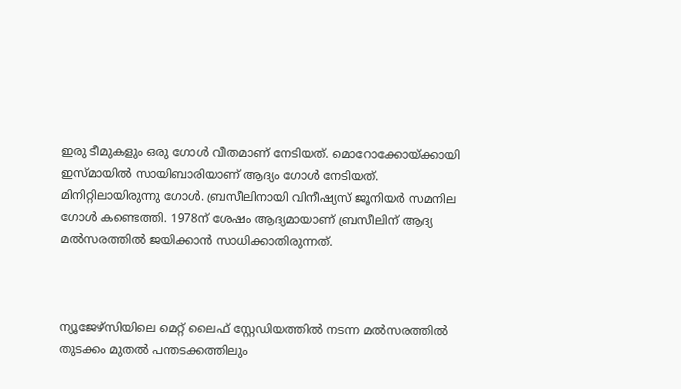ഇരു ടീമുകളും ഒരു ഗോള്‍ വീതമാണ് നേടിയത്. മൊറോക്കോയ്ക്കായി ഇസ്മായില്‍ സായിബാരിയാണ് ആദ്യം ഗോള്‍ നേടിയത്. മിനിറ്റിലായിരുന്നു ഗോള്‍. ബ്രസീലിനായി വിനീഷ്യസ് ജൂനിയര്‍ സമനില ഗോള്‍ കണ്ടെത്തി. 1978ന് ശേഷം ആദ്യമായാണ് ബ്രസീലിന് ആദ്യ മല്‍സരത്തില്‍ ജയിക്കാന്‍ സാധിക്കാതിരുന്നത്.



ന്യൂജേഴ്സിയിലെ മെറ്റ് ലൈഫ് സ്റ്റേഡിയത്തില്‍ നടന്ന മല്‍സരത്തില്‍ തുടക്കം മുതല്‍ പന്തടക്കത്തിലും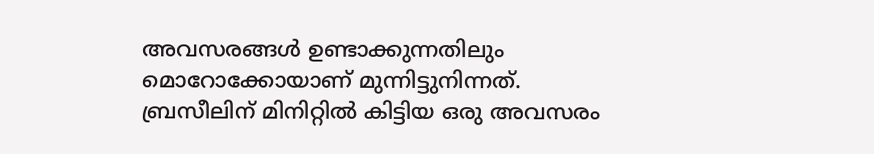അവസരങ്ങള്‍ ഉണ്ടാക്കുന്നതിലും മൊറോക്കോയാണ് മുന്നിട്ടുനിന്നത്. ബ്രസീലിന് മിനിറ്റില്‍ കിട്ടിയ ഒരു അവസരം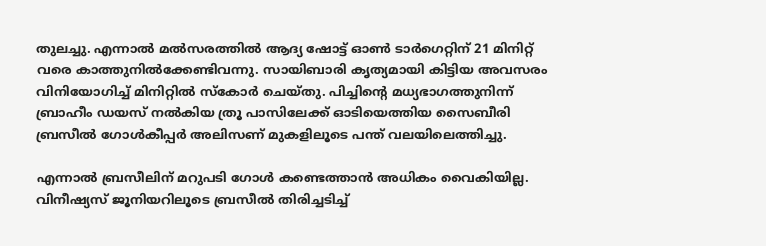തുലച്ചു. എന്നാല്‍ മല്‍സരത്തില്‍ ആദ്യ ഷോട്ട് ഓണ്‍ ടാര്‍ഗെറ്റിന് 21 മിനിറ്റ് വരെ കാത്തുനില്‍ക്കേണ്ടിവന്നു. സായിബാരി കൃത്യമായി കിട്ടിയ അവസരം വിനിയോഗിച്ച്‌ മിനിറ്റില്‍ സ്‌കോര്‍ ചെയ്തു. പിച്ചിന്റെ മധ്യഭാഗത്തുനിന്ന് ബ്രാഹീം ഡയസ് നല്‍കിയ ത്രൂ പാസിലേക്ക് ഓടിയെത്തിയ സൈബീരി ബ്രസീല്‍ ഗോള്‍കീപ്പര്‍ അലിസണ് മുകളിലൂടെ പന്ത് വലയിലെത്തിച്ചു.

എന്നാല്‍ ബ്രസീലിന് മറുപടി ഗോള്‍ കണ്ടെത്താന്‍ അധികം വൈകിയില്ല. വിനീഷ്യസ് ജൂനിയറിലൂടെ ബ്രസീല്‍ തിരിച്ചടിച്ച്‌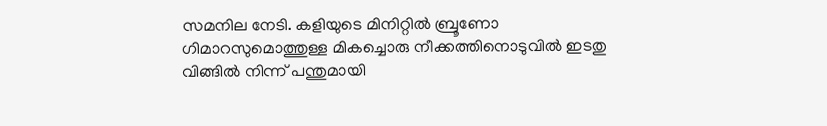സമനില നേടി. കളിയുടെ മിനിറ്റില്‍ ബ്രൂണോ ഗിമാറസുമൊത്തുള്ള മികച്ചൊരു നീക്കത്തിനൊടുവില്‍ ഇടതു വിങ്ങില്‍ നിന്ന് പന്തുമായി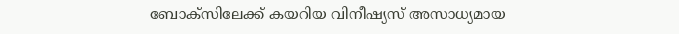ബോക്സിലേക്ക് കയറിയ വിനീഷ്യസ് അസാധ്യമായ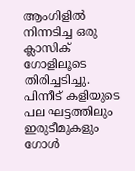ആംഗിളില്‍ നിന്നടിച്ച ഒരു ക്ലാസിക് ഗോളിലൂടെ തിരിച്ചടിച്ചു. പിന്നീട് കളിയുടെ പല ഘട്ടത്തിലും ഇരുടീമുകളും ഗോള്‍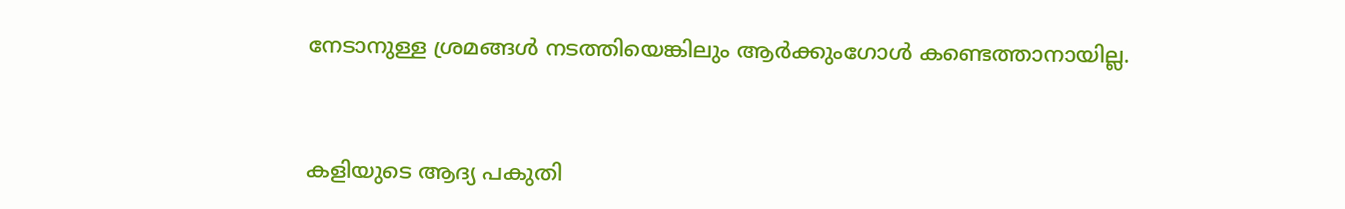നേടാനുള്ള ശ്രമങ്ങള്‍ നടത്തിയെങ്കിലും ആര്‍ക്കുംഗോള്‍ കണ്ടെത്താനായില്ല.



കളിയുടെ ആദ്യ പകുതി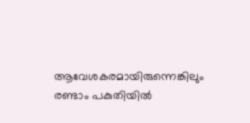ആവേശകരമായിരുന്നെങ്കിലും രണ്ടാം പകുതിയില്‍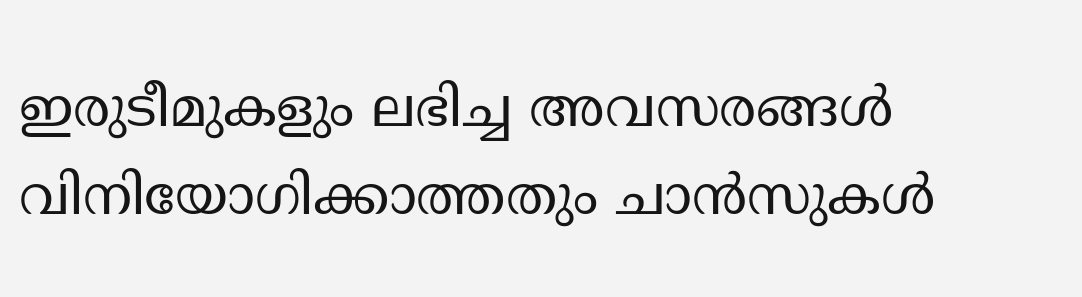ഇരുടീമുകളും ലഭിച്ച അവസരങ്ങള്‍ വിനിയോഗിക്കാത്തതും ചാന്‍സുകള്‍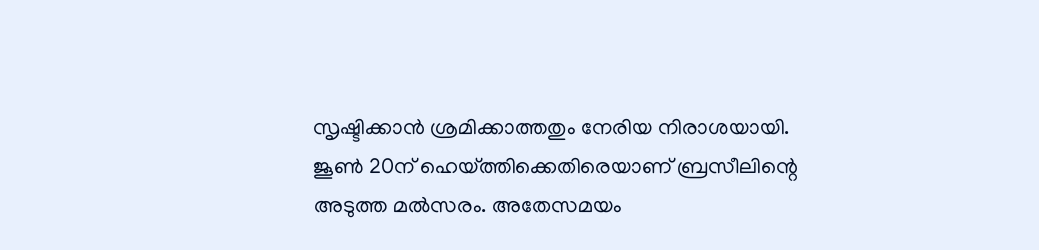സൃഷ്ടിക്കാന്‍ ശ്രമിക്കാത്തതും നേരിയ നിരാശയായി. ജൂണ്‍ 20ന് ഹെയ്ത്തിക്കെതിരെയാണ് ബ്രസീലിന്റെ അടുത്ത മല്‍സരം. അതേസമയം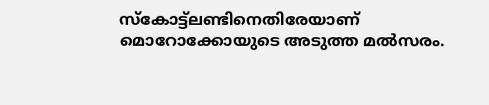സ്‌കോട്ട്‌ലണ്ടിനെതിരേയാണ് മൊറോക്കോയുടെ അടുത്ത മല്‍സരം.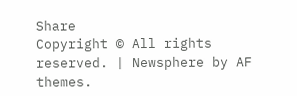Share
Copyright © All rights reserved. | Newsphere by AF themes.